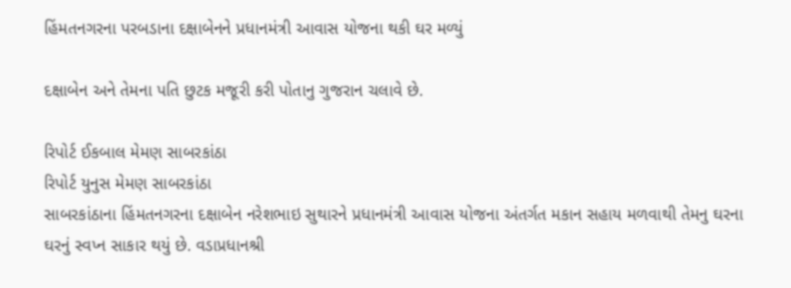હિંમતનગરના પરબડાના દક્ષાબેનને પ્રધાનમંત્રી આવાસ યોજના થકી ઘર મળ્યું

દક્ષાબેન અને તેમના પતિ છુટક મજૂરી કરી પોતાનુ ગુજરાન ચલાવે છે.

રિપોર્ટ ઈકબાલ મેમણ સાબરકાંઠા
રિપોર્ટ યુનુસ મેમણ સાબરકાંઠા
સાબરકાંઠાના હિંમતનગરના દક્ષાબેન નરેશભાઇ સુથારને પ્રધાનમંત્રી આવાસ યોજના અંતર્ગત મકાન સહાય મળવાથી તેમનુ ઘરના ઘરનું સ્વપ્ન સાકાર થયું છે. વડાપ્રધાનશ્રી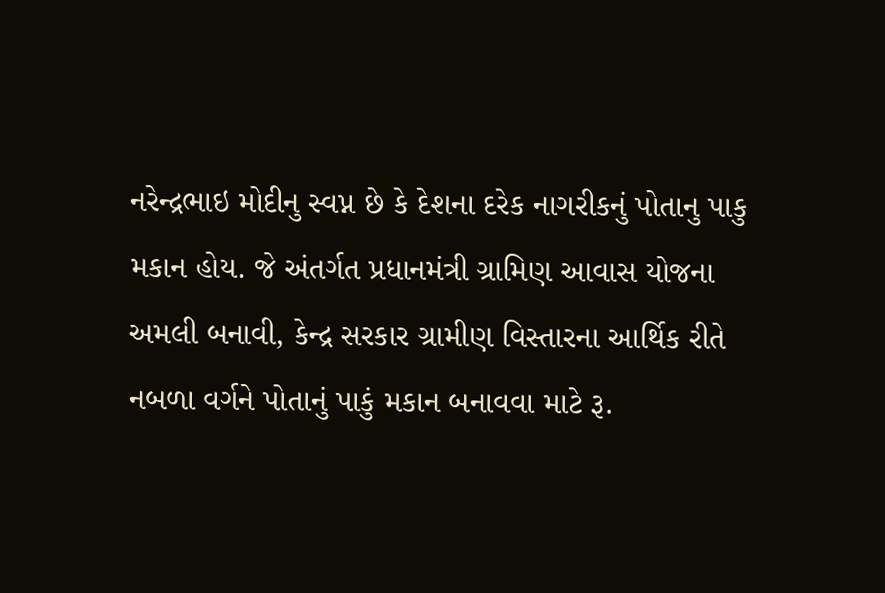નરેન્દ્રભાઇ મોદીનુ સ્વપ્ન છે કે દેશના દરેક નાગરીકનું પોતાનુ પાકુ મકાન હોય. જે અંતર્ગત પ્રધાનમંત્રી ગ્રામિણ આવાસ યોજના અમલી બનાવી, કેન્દ્ર સરકાર ગ્રામીણ વિસ્તારના આર્થિક રીતે નબળા વર્ગને પોતાનું પાકું મકાન બનાવવા માટે રૂ.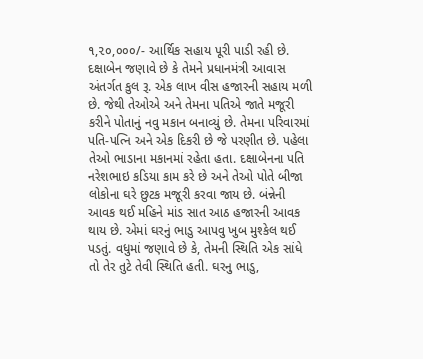૧,૨૦,૦૦૦/- આર્થિક સહાય પૂરી પાડી રહી છે. દક્ષાબેન જણાવે છે કે તેમને પ્રધાનમંત્રી આવાસ અંતર્ગત કુલ રૂ. એક લાખ વીસ હજારની સહાય મળી છે. જેથી તેઓએ અને તેમના પતિએ જાતે મજૂરી કરીને પોતાનું નવુ મકાન બનાવ્યું છે. તેમના પરિવારમાં પતિ-પત્નિ અને એક દિકરી છે જે પરણીત છે. પહેલા તેઓ ભાડાના મકાનમાં રહેતા હતા. દક્ષાબેનના પતિ નરેશભાઇ કડિયા કામ કરે છે અને તેઓ પોતે બીજા લોકોના ઘરે છુટક મજૂરી કરવા જાય છે. બંન્નેની આવક થઈ મહિને માંડ સાત આઠ હજારની આવક થાય છે. એમાં ઘરનું ભાડુ આપવુ ખુબ મુશ્કેલ થઈ પડતું. વધુમાં જણાવે છે કે, તેમની સ્થિતિ એક સાંધે તો તેર તુટે તેવી સ્થિતિ હતી. ઘરનુ ભાડુ,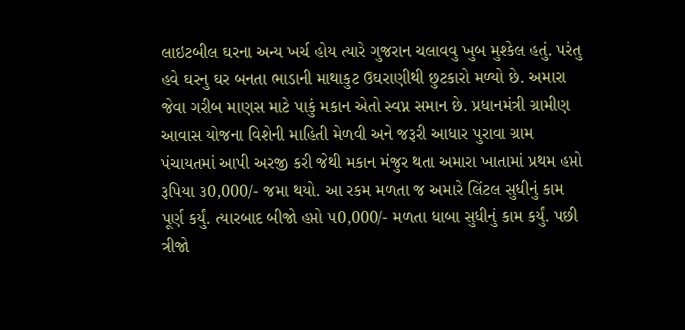લાઇટબીલ ઘરના અન્ય ખર્ચ હોય ત્યારે ગુજરાન ચલાવવુ ખુબ મુશ્કેલ હતું. પરંતુ હવે ઘરનુ ઘર બનતા ભાડાની માથાકુટ ઉઘરાણીથી છુટકારો મળ્યો છે. અમારા જેવા ગરીબ માણસ માટે પાકું મકાન એતો સ્વપ્ન સમાન છે. પ્રધાનમંત્રી ગ્રામીણ આવાસ યોજના વિશેની માહિતી મેળવી અને જરૂરી આધાર પુરાવા ગ્રામ પંચાયતમાં આપી અરજી કરી જેથી મકાન મંજુર થતા અમારા ખાતામાં પ્રથમ હપ્તો રૂપિયા ૩0,000/- જમા થયો. આ રકમ મળતા જ અમારે લિંટલ સુધીનું કામ પૂર્ણ કર્યું. ત્યારબાદ બીજો હપ્તો ૫0,000/- મળતા ધાબા સુધીનું કામ કર્યું. પછી ત્રીજો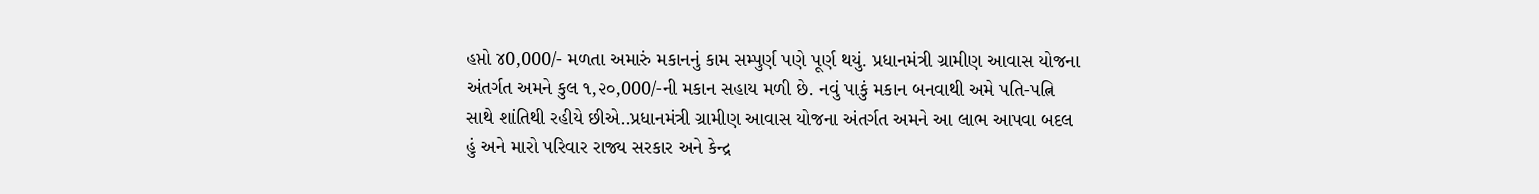હપ્તો ૪0,000/- મળતા અમારું મકાનનું કામ સમ્પુર્ણ પણે પૂર્ણ થયું. પ્રધાનમંત્રી ગ્રામીણ આવાસ યોજના અંતર્ગત અમને કુલ ૧,૨૦,000/-ની મકાન સહાય મળી છે. નવું પાકું મકાન બનવાથી અમે પતિ-પત્નિ સાથે શાંતિથી રહીયે છીએ..પ્રધાનમંત્રી ગ્રામીણ આવાસ યોજના અંતર્ગત અમને આ લાભ આપવા બદલ હું અને મારો પરિવાર રાજ્ય સરકાર અને કેન્દ્ર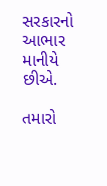સરકારનો આભાર માનીયે છીએ.

તમારો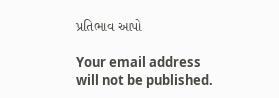પ્રતિભાવ આપો

Your email address will not be published.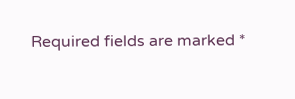Required fields are marked *